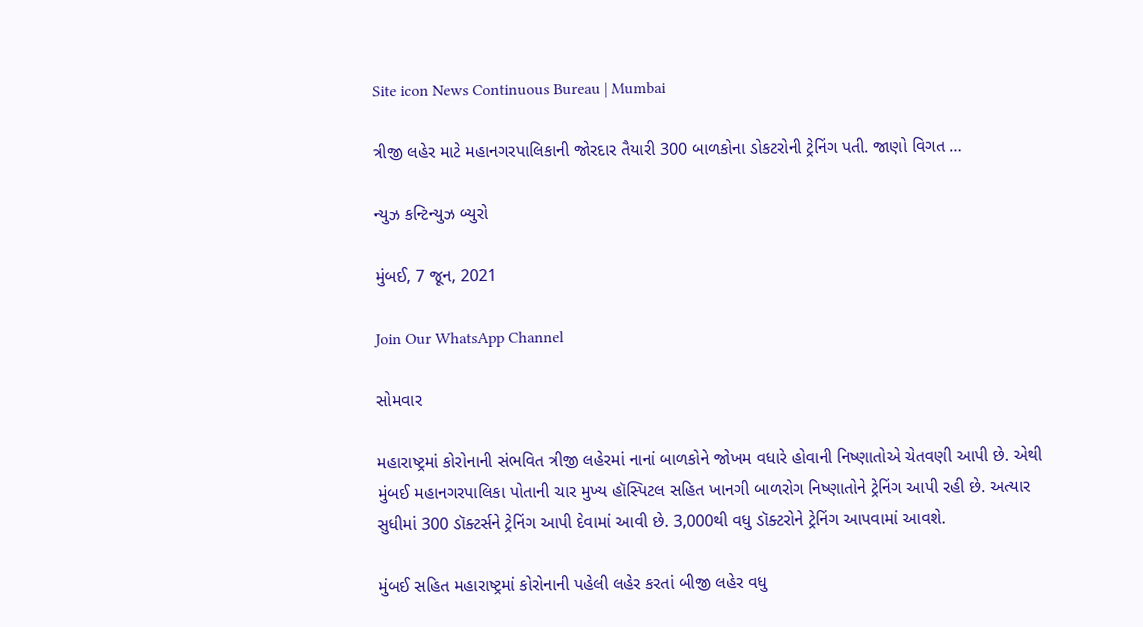Site icon News Continuous Bureau | Mumbai

ત્રીજી લહેર માટે મહાનગરપાલિકાની જોરદાર તૈયારી 300 બાળકોના ડોકટરોની ટ્રેનિંગ પતી. જાણો વિગત …

ન્યુઝ કન્ટિન્યુઝ બ્યુરો

મુંબઈ, 7 જૂન, 2021

Join Our WhatsApp Channel

સોમવાર

મહારાષ્ટ્રમાં કોરોનાની સંભવિત ત્રીજી લહેરમાં નાનાં બાળકોને જોખમ વધારે હોવાની નિષ્ણાતોએ ચેતવણી આપી છે. એથી મુંબઈ મહાનગરપાલિકા પોતાની ચાર મુખ્ય હૉસ્પિટલ સહિત ખાનગી બાળરોગ નિષ્ણાતોને ટ્રેનિંગ આપી રહી છે. અત્યાર સુધીમાં 300 ડૉક્ટર્સને ટ્રેનિંગ આપી દેવામાં આવી છે. 3,000થી વધુ ડૉક્ટરોને ટ્રેનિંગ આપવામાં આવશે.

મુંબઈ સહિત મહારાષ્ટ્રમાં કોરોનાની પહેલી લહેર કરતાં બીજી લહેર વધુ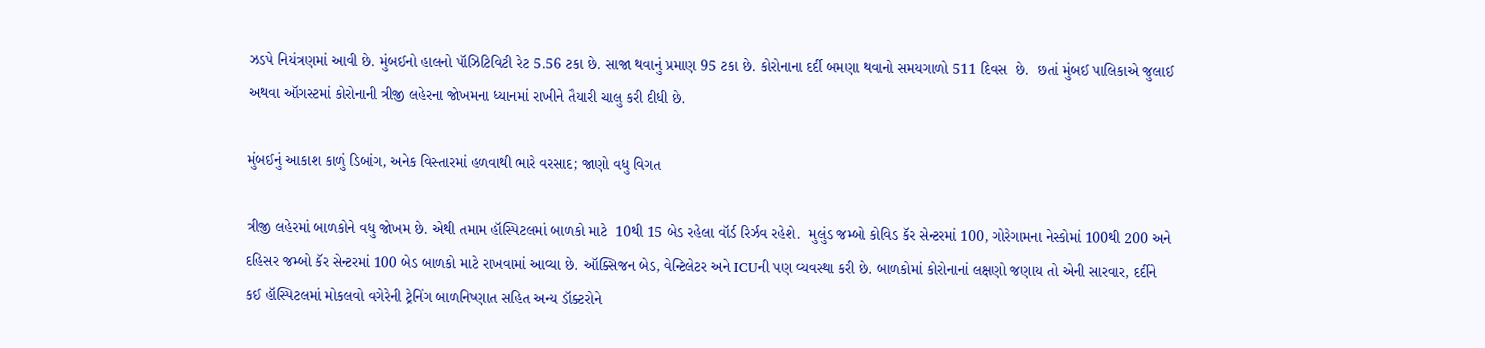ઝડપે નિયંત્રણમાં આવી છે. મુંબઈનો હાલનો પૉઝિટિવિટી રેટ 5.56 ટકા છે. સાજા થવાનું પ્રમાણ 95 ટકા છે. કોરોનાના દર્દી બમણા થવાનો સમયગાળો 511 દિવસ  છે.  છતાં મુંબઈ પાલિકાએ જુલાઈ અથવા ઑગસ્ટમાં કોરોનાની ત્રીજી લહેરના જોખમના ધ્યાનમાં રાખીને તૈયારી ચાલુ કરી દીધી છે.

મુંબઈનું આકાશ કાળું ડિબાંગ, અનેક વિસ્તારમાં હળવાથી ભારે વરસાદ; જાણો વધુ વિગત

ત્રીજી લહેરમાં બાળકોને વધુ જોખમ છે. એથી તમામ હૉસ્પિટલમાં બાળકો માટે  10થી 15 બેડ રહેલા વૉર્ડ રિર્ઝવ રહેશે.  મુલુંડ જમ્બો કોવિડ કૅર સેન્ટરમાં 100, ગોરેગામના નેસ્કોમાં 100થી 200 અને દહિસર જમ્બો કૅર સેન્ટરમાં 100 બેડ બાળકો માટે રાખવામાં આવ્યા છે. ઑક્સિજન બેડ, વેન્ટિલેટર અને ICUની પણ વ્યવસ્થા કરી છે. બાળકોમાં કોરોનાનાં લક્ષણો જણાય તો એની સારવાર, દર્દીને કઈ હૉસ્પિટલમાં મોકલવો વગેરેની ટ્રેનિંગ બાળનિષ્ણાત સહિત અન્ય ડૉક્ટરોને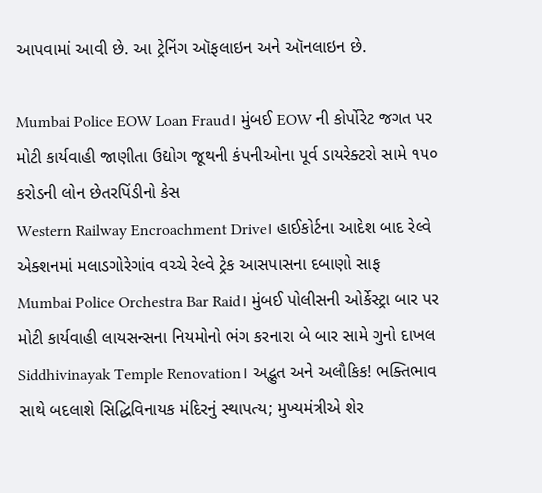આપવામાં આવી છે. આ ટ્રેનિંગ ઑફલાઇન અને ઑનલાઇન છે.

Mumbai Police EOW Loan Fraud। મુંબઈ EOW ની કોર્પોરેટ જગત પર મોટી કાર્યવાહી જાણીતા ઉદ્યોગ જૂથની કંપનીઓના પૂર્વ ડાયરેક્ટરો સામે ૧૫૦ કરોડની લોન છેતરપિંડીનો કેસ
Western Railway Encroachment Drive। હાઈકોર્ટના આદેશ બાદ રેલ્વે એક્શનમાં મલાડગોરેગાંવ વચ્ચે રેલ્વે ટ્રેક આસપાસના દબાણો સાફ
Mumbai Police Orchestra Bar Raid। મુંબઈ પોલીસની ઓર્કેસ્ટ્રા બાર પર મોટી કાર્યવાહી લાયસન્સના નિયમોનો ભંગ કરનારા બે બાર સામે ગુનો દાખલ
Siddhivinayak Temple Renovation। અદ્ભુત અને અલૌકિક! ભક્તિભાવ સાથે બદલાશે સિદ્ધિવિનાયક મંદિરનું સ્થાપત્ય; મુખ્યમંત્રીએ શેર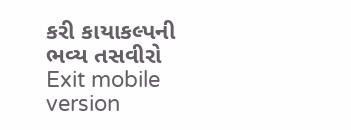કરી કાયાકલ્પની ભવ્ય તસવીરો
Exit mobile version